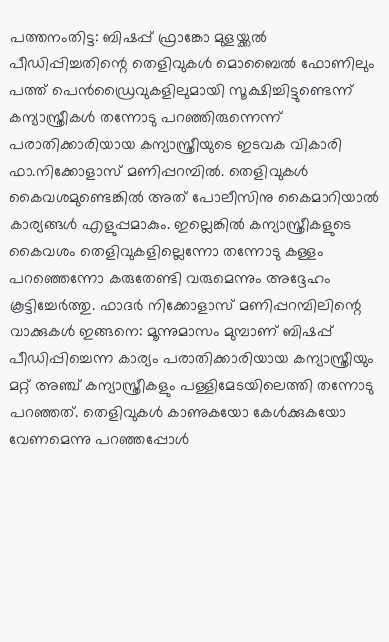പത്തനംതിട്ട: ബിഷപ്പ് ഫ്രാങ്കോ മുളയ്ക്കൽ പീഡിപ്പിച്ചതിന്റെ തെളിവുകൾ മൊബൈൽ ഫോണിലും പത്ത് പെൻഡ്രൈവുകളിലുമായി സൂക്ഷിച്ചിട്ടുണ്ടെന്ന് കന്യാസ്ത്രീകൾ തന്നോടു പറഞ്ഞിരുന്നെന്ന് പരാതിക്കാരിയായ കന്യാസ്ത്രീയുടെ ഇടവക വികാരി ഫാ.നിക്കോളാസ് മണിപ്പറമ്പിൽ. തെളിവുകൾ കൈവശമുണ്ടെങ്കിൽ അത് പോലീസിനു കൈമാറിയാൽ കാര്യങ്ങൾ എളുപ്പമാകും. ഇല്ലെങ്കിൽ കന്യാസ്ത്രീകളുടെ കൈവശം തെളിവുകളില്ലെന്നോ തന്നോടു കള്ളം പറഞ്ഞെന്നോ കരുതേണ്ടി വരുമെന്നും അദ്ദേഹം കൂട്ടിച്ചേർത്തു. ഫാദർ നിക്കോളാസ് മണിപ്പറമ്പിലിന്റെ വാക്കുകൾ ഇങ്ങനെ: മൂന്നുമാസം മുമ്പാണ് ബിഷപ്പ് പീഡിപ്പിച്ചെന്ന കാര്യം പരാതിക്കാരിയായ കന്യാസ്ത്രീയും മറ്റ് അഞ്ച് കന്യാസ്ത്രീകളും പള്ളിമേടയിലെത്തി തന്നോടു പറഞ്ഞത്. തെളിവുകൾ കാണുകയോ കേൾക്കുകയോ വേണമെന്നു പറഞ്ഞപ്പോൾ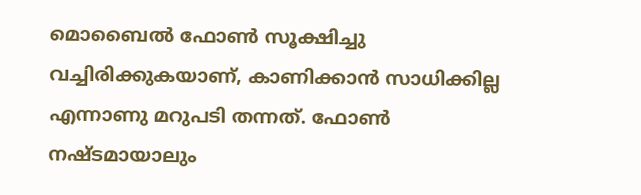മൊബൈൽ ഫോൺ സൂക്ഷിച്ചു വച്ചിരിക്കുകയാണ്, കാണിക്കാൻ സാധിക്കില്ല എന്നാണു മറുപടി തന്നത്. ഫോൺ നഷ്ടമായാലും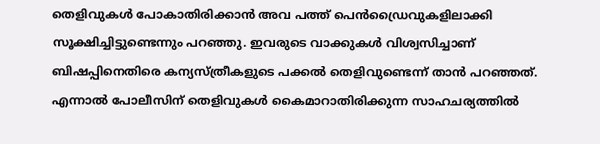തെളിവുകൾ പോകാതിരിക്കാൻ അവ പത്ത് പെൻഡ്രൈവുകളിലാക്കി സൂക്ഷിച്ചിട്ടുണ്ടെന്നും പറഞ്ഞു. ഇവരുടെ വാക്കുകൾ വിശ്വസിച്ചാണ് ബിഷപ്പിനെതിരെ കന്യസ്ത്രീകളുടെ പക്കൽ തെളിവുണ്ടെന്ന് താൻ പറഞ്ഞത്. എന്നാൽ പോലീസിന് തെളിവുകൾ കൈമാറാതിരിക്കുന്ന സാഹചര്യത്തിൽ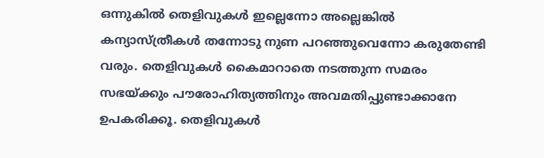ഒന്നുകിൽ തെളിവുകൾ ഇല്ലെന്നോ അല്ലെങ്കിൽ കന്യാസ്ത്രീകൾ തന്നോടു നുണ പറഞ്ഞുവെന്നോ കരുതേണ്ടി വരും. തെളിവുകൾ കൈമാറാതെ നടത്തുന്ന സമരം സഭയ്ക്കും പൗരോഹിത്യത്തിനും അവമതിപ്പുണ്ടാക്കാനേ ഉപകരിക്കൂ. തെളിവുകൾ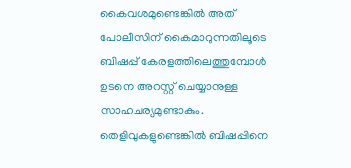കൈവശമുണ്ടെങ്കിൽ അത് പോലീസിന് കൈമാറുന്നതിലൂടെ ബിഷപ്പ് കേരളത്തിലെത്തുമ്പോൾ ഉടനെ അറസ്റ്റ് ചെയ്യാനുള്ള സാഹചര്യമുണ്ടാകും. തെളിവുകളുണ്ടെങ്കിൽ ബിഷപ്പിനെ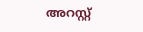അറസ്റ്റ്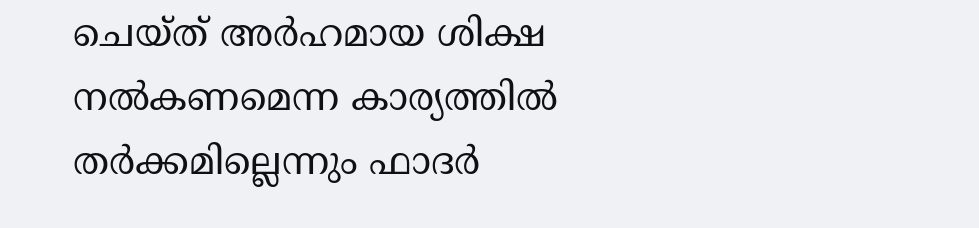ചെയ്ത് അർഹമായ ശിക്ഷ നൽകണമെന്ന കാര്യത്തിൽ തർക്കമില്ലെന്നും ഫാദർ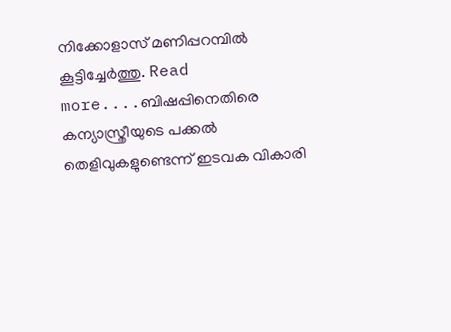നിക്കോളാസ് മണിപ്പറമ്പിൽ കൂട്ടിച്ചേർത്തു. Read more....ബിഷപ്പിനെതിരെ കന്യാസ്ത്രീയുടെ പക്കൽ തെളിവുകളുണ്ടെന്ന് ഇടവക വികാരി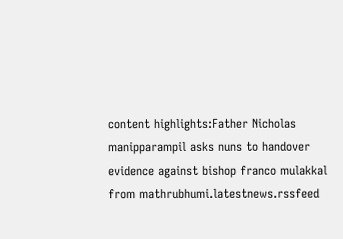content highlights:Father Nicholas manipparampil asks nuns to handover evidence against bishop franco mulakkal
from mathrubhumi.latestnews.rssfeed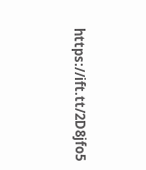https://ift.tt/2D8jfo5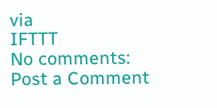via
IFTTT
No comments:
Post a Comment